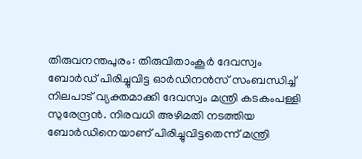തിരുവനന്തപുരം: തിരുവിതാംകൂർ ദേവസ്വം ബോർഡ് പിരിച്ചുവിട്ട ഓർഡിനൻസ് സംബന്ധിച്ച് നിലപാട് വ്യക്തമാക്കി ദേവസ്വം മന്ത്രി കടകംപള്ളി സുരേന്ദ്രൻ. നിരവധി അഴിമതി നടത്തിയ ബോർഡിനെയാണ് പിരിച്ചുവിട്ടതെന്ന് മന്ത്രി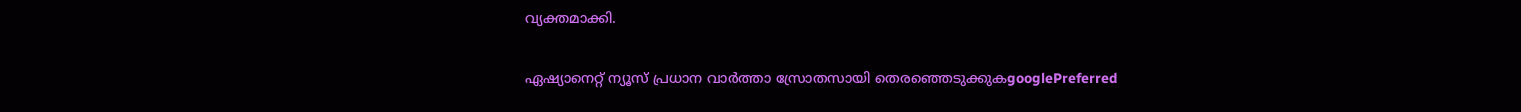വ്യക്തമാക്കി.

ഏഷ്യാനെറ്റ് ന്യൂസ് പ്രധാന വാർത്താ സ്രോതസായി തെരഞ്ഞെടുക്കുകgooglePreferred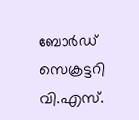ബോര്‍ഡ് സെക്രട്ടറി വി.എസ്.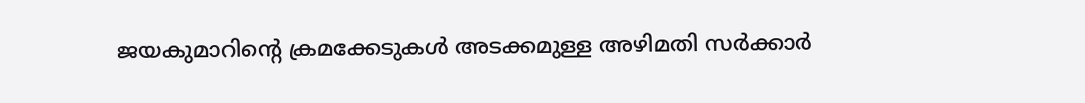ജയകുമാറിന്‍റെ ക്രമക്കേടുകൾ അടക്കമുള്ള അഴിമതി സർക്കാർ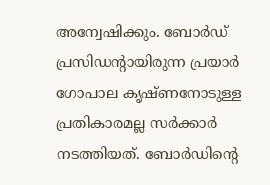അന്വേഷിക്കും. ബോര്‍ഡ് പ്രസിഡന്‍റായിരുന്ന പ്രയാർ ഗോപാല കൃഷ്ണനോടുള്ള പ്രതികാരമല്ല സര്‍ക്കാര്‍ നടത്തിയത്. ബോർഡിന്റെ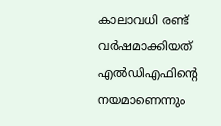കാലാവധി രണ്ട് വർഷമാക്കിയത് എല്‍ഡിഎഫിന്‍റെ നയമാണെന്നും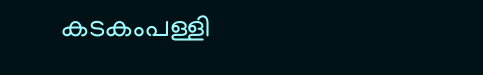കടകംപള്ളി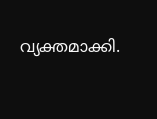വ്യക്തമാക്കി.